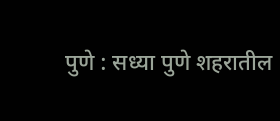पुणे : सध्या पुणे शहरातील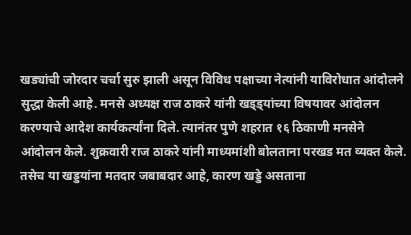खड्यांची जोरदार चर्चा सुरु झाली असून विविध पक्षाच्या नेत्यांनी याविरोधात आंदोलने सुद्धा केली आहे. मनसे अध्यक्ष राज ठाकरे यांनी खड्ड्यांच्या विषयावर आंदोलन करण्याचे आदेश कार्यकर्त्यांना दिले. त्यानंतर पुणे शहरात १६ ठिकाणी मनसेने आंदोलन केले. शुक्रवारी राज ठाकरे यांनी माध्यमांशी बोलताना परखड मत व्यक्त केले.
तसेच या खड्डयांना मतदार जबाबदार आहे, कारण खड्डे असताना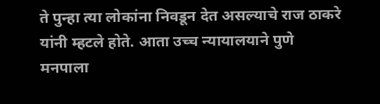ते पुन्हा त्या लोकांना निवडून देत असल्याचे राज ठाकरे यांनी म्हटले होते. आता उच्च न्यायालयाने पुणे मनपाला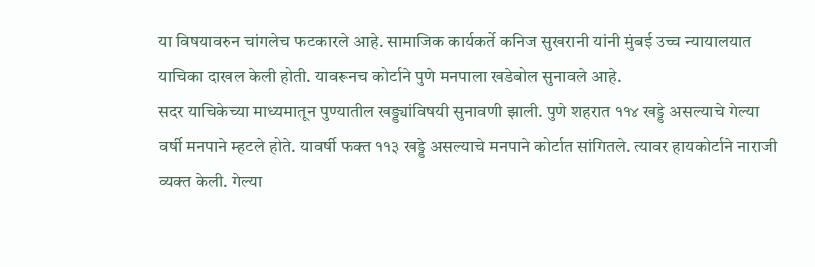या विषयावरुन चांगलेच फटकारले आहे. सामाजिक कार्यकर्ते कनिज सुखरानी यांनी मुंबई उच्च न्यायालयात याचिका दाखल केली होती. यावरूनच कोर्टाने पुणे मनपाला खडेबोल सुनावले आहे.
सदर याचिकेच्या माध्यमातून पुण्यातील खड्ड्यांविषयी सुनावणी झाली. पुणे शहरात ११४ खड्डे असल्याचे गेल्या वर्षी मनपाने म्हटले होते. यावर्षी फक्त ११३ खड्डे असल्याचे मनपाने कोर्टात सांगितले. त्यावर हायकोर्टाने नाराजी व्यक्त केली. गेल्या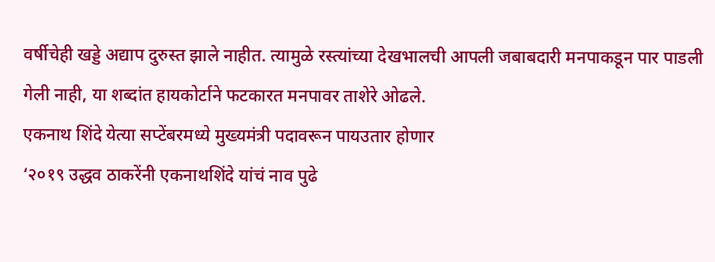वर्षीचेही खड्डे अद्याप दुरुस्त झाले नाहीत. त्यामुळे रस्त्यांच्या देखभालची आपली जबाबदारी मनपाकडून पार पाडली गेली नाही, या शब्दांत हायकोर्टाने फटकारत मनपावर ताशेरे ओढले.
एकनाथ शिंदे येत्या सप्टेंबरमध्ये मुख्यमंत्री पदावरून पायउतार होणार
‘२०१९ उद्धव ठाकरेंनी एकनाथशिंदे यांचं नाव पुढे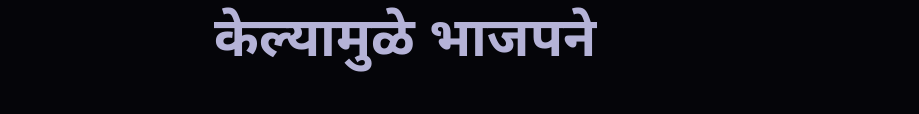केल्यामुळे भाजपने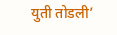युती तोडली’